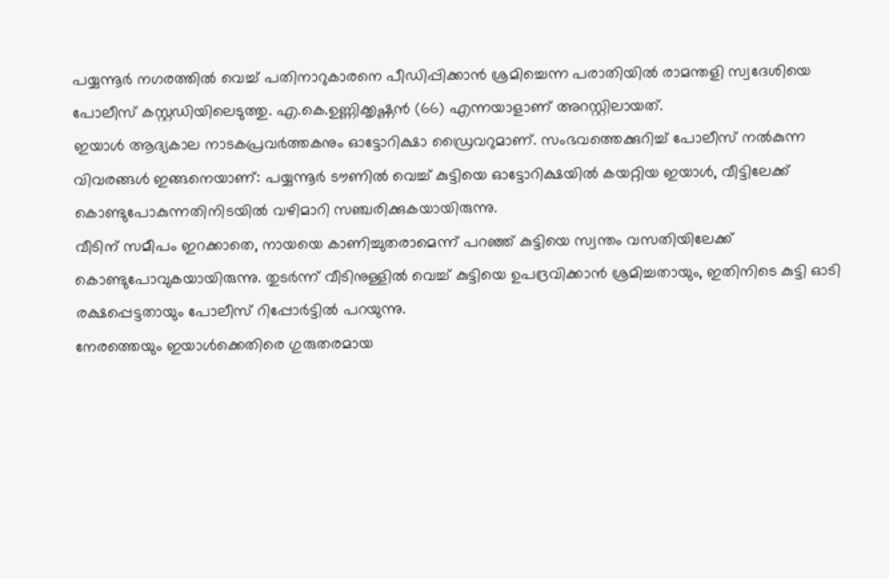പയ്യന്നൂർ നഗരത്തിൽ വെച്ച് പതിനാറുകാരനെ പീഡിപ്പിക്കാൻ ശ്രമിച്ചെന്ന പരാതിയിൽ രാമന്തളി സ്വദേശിയെ പോലീസ് കസ്റ്റഡിയിലെടുത്തു. എ.കെ.ഉണ്ണിക്കൃഷ്ണൻ (66) എന്നയാളാണ് അറസ്റ്റിലായത്.
ഇയാൾ ആദ്യകാല നാടകപ്രവർത്തകനും ഓട്ടോറിക്ഷാ ഡ്രൈവറുമാണ്. സംഭവത്തെക്കുറിച്ച് പോലീസ് നൽകുന്ന വിവരങ്ങൾ ഇങ്ങനെയാണ്: പയ്യന്നൂർ ടൗണിൽ വെച്ച് കുട്ടിയെ ഓട്ടോറിക്ഷയിൽ കയറ്റിയ ഇയാൾ, വീട്ടിലേക്ക് കൊണ്ടുപോകുന്നതിനിടയിൽ വഴിമാറി സഞ്ചരിക്കുകയായിരുന്നു.
വീടിന് സമീപം ഇറക്കാതെ, നായയെ കാണിച്ചുതരാമെന്ന് പറഞ്ഞ് കുട്ടിയെ സ്വന്തം വസതിയിലേക്ക് കൊണ്ടുപോവുകയായിരുന്നു. തുടർന്ന് വീടിനുള്ളിൽ വെച്ച് കുട്ടിയെ ഉപദ്രവിക്കാൻ ശ്രമിച്ചതായും, ഇതിനിടെ കുട്ടി ഓടി രക്ഷപ്പെട്ടതായും പോലീസ് റിപ്പോർട്ടിൽ പറയുന്നു.
നേരത്തെയും ഇയാൾക്കെതിരെ ഗുരുതരമായ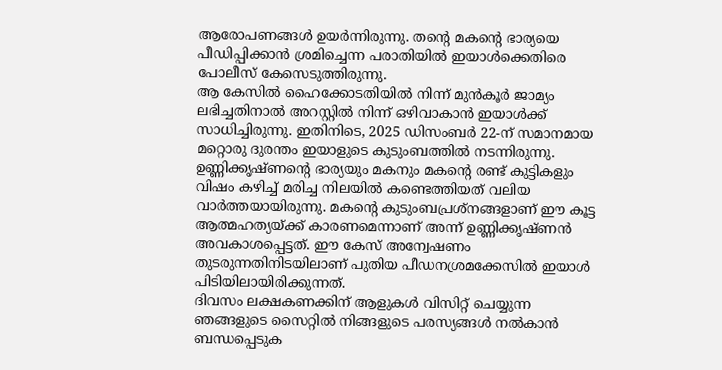ആരോപണങ്ങൾ ഉയർന്നിരുന്നു. തന്റെ മകന്റെ ഭാര്യയെ പീഡിപ്പിക്കാൻ ശ്രമിച്ചെന്ന പരാതിയിൽ ഇയാൾക്കെതിരെ പോലീസ് കേസെടുത്തിരുന്നു.
ആ കേസിൽ ഹൈക്കോടതിയിൽ നിന്ന് മുൻകൂർ ജാമ്യം ലഭിച്ചതിനാൽ അറസ്റ്റിൽ നിന്ന് ഒഴിവാകാൻ ഇയാൾക്ക് സാധിച്ചിരുന്നു. ഇതിനിടെ, 2025 ഡിസംബർ 22-ന് സമാനമായ മറ്റൊരു ദുരന്തം ഇയാളുടെ കുടുംബത്തിൽ നടന്നിരുന്നു.
ഉണ്ണിക്കൃഷ്ണന്റെ ഭാര്യയും മകനും മകന്റെ രണ്ട് കുട്ടികളും വിഷം കഴിച്ച് മരിച്ച നിലയിൽ കണ്ടെത്തിയത് വലിയ വാർത്തയായിരുന്നു. മകന്റെ കുടുംബപ്രശ്നങ്ങളാണ് ഈ കൂട്ട
ആത്മഹത്യയ്ക്ക് കാരണമെന്നാണ് അന്ന് ഉണ്ണിക്കൃഷ്ണൻ അവകാശപ്പെട്ടത്. ഈ കേസ് അന്വേഷണം തുടരുന്നതിനിടയിലാണ് പുതിയ പീഡനശ്രമക്കേസിൽ ഇയാൾ പിടിയിലായിരിക്കുന്നത്.
ദിവസം ലക്ഷകണക്കിന് ആളുകൾ വിസിറ്റ് ചെയ്യുന്ന ഞങ്ങളുടെ സൈറ്റിൽ നിങ്ങളുടെ പരസ്യങ്ങൾ നൽകാൻ ബന്ധപ്പെടുക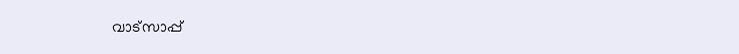വാട്സാപ്പ്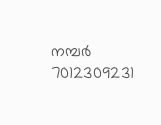നമ്പർ 7012309231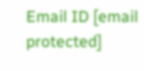Email ID [email protected]